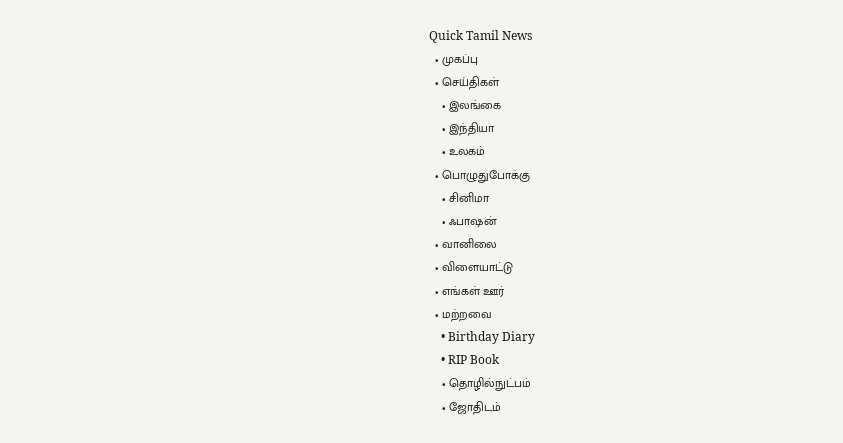Quick Tamil News
  • முகப்பு
  • செய்திகள்
    • இலங்கை
    • இந்தியா
    • உலகம்
  • பொழுதுபோக்கு
    • சினிமா
    • ஃபாஷன்
  • வானிலை
  • விளையாட்டு
  • எங்கள் ஊர்
  • மற்றவை
    • Birthday Diary
    • RIP Book
    • தொழில்நுட்பம்
    • ஜோதிடம்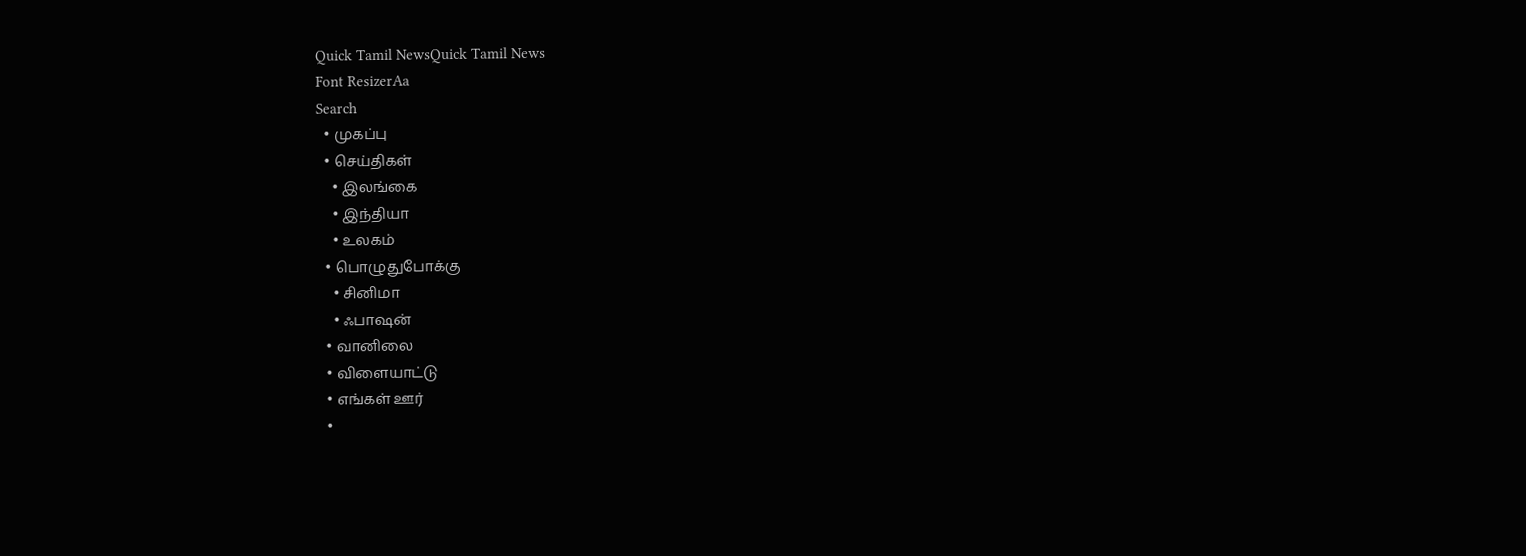Quick Tamil NewsQuick Tamil News
Font ResizerAa
Search
  • முகப்பு
  • செய்திகள்
    • இலங்கை
    • இந்தியா
    • உலகம்
  • பொழுதுபோக்கு
    • சினிமா
    • ஃபாஷன்
  • வானிலை
  • விளையாட்டு
  • எங்கள் ஊர்
  •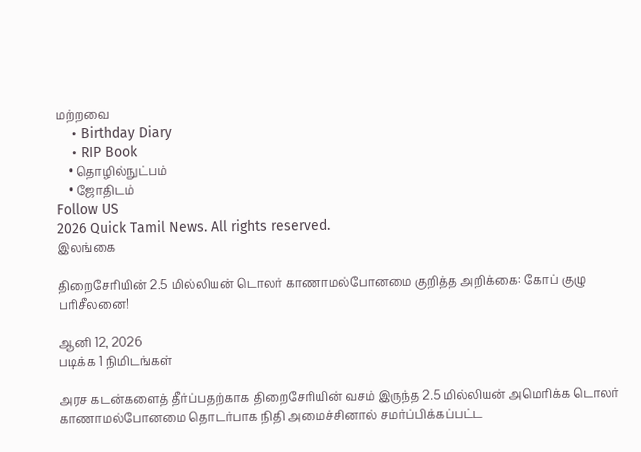மற்றவை
    • Birthday Diary
    • RIP Book
    • தொழில்நுட்பம்
    • ஜோதிடம்
Follow US
2026 Quick Tamil News. All rights reserved.
இலங்கை

திறைசேரியின் 2.5 மில்லியன் டொலர் காணாமல்போனமை குறித்த அறிக்கை: கோப் குழு பரிசீலனை!

ஆனி 12, 2026
படிக்க 1 நிமிடங்கள்

அரச கடன்களைத் தீர்ப்பதற்காக திறைசேரியின் வசம் இருந்த 2.5 மில்லியன் அமெரிக்க டொலர் காணாமல்போனமை தொடர்பாக நிதி அமைச்சினால் சமர்ப்பிக்கப்பட்ட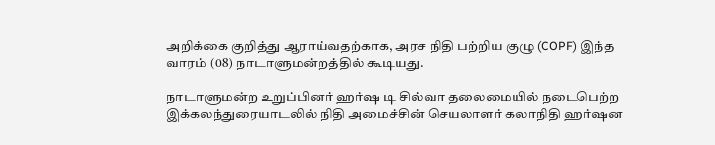அறிக்கை குறித்து ஆராய்வதற்காக, அரச நிதி பற்றிய குழு (COPF) இந்த வாரம் (08) நாடாளுமன்றத்தில் கூடியது.

நாடாளுமன்ற உறுப்பினர் ஹர்ஷ டி சில்வா தலைமையில் நடைபெற்ற இக்கலந்துரையாடலில் நிதி அமைச்சின் செயலாளர் கலாநிதி ஹர்ஷன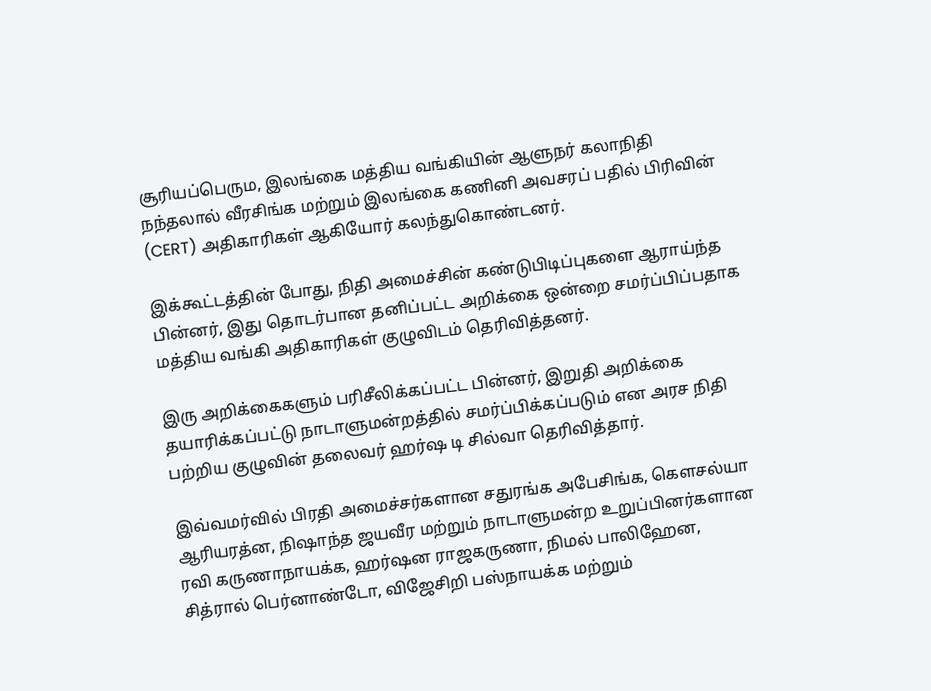சூரியப்பெரும, இலங்கை மத்திய வங்கியின் ஆளுநர் கலாநிதி நந்தலால் வீரசிங்க மற்றும் இலங்கை கணினி அவசரப் பதில் பிரிவின் (CERT) அதிகாரிகள் ஆகியோர் கலந்துகொண்டனர்.

இக்கூட்டத்தின் போது, நிதி அமைச்சின் கண்டுபிடிப்புகளை ஆராய்ந்த பின்னர், இது தொடர்பான தனிப்பட்ட அறிக்கை ஒன்றை சமர்ப்பிப்பதாக மத்திய வங்கி அதிகாரிகள் குழுவிடம் தெரிவித்தனர்.

இரு அறிக்கைகளும் பரிசீலிக்கப்பட்ட பின்னர், இறுதி அறிக்கை தயாரிக்கப்பட்டு நாடாளுமன்றத்தில் சமர்ப்பிக்கப்படும் என அரச நிதி பற்றிய குழுவின் தலைவர் ஹர்ஷ டி சில்வா தெரிவித்தார்.

இவ்வமர்வில் பிரதி அமைச்சர்களான சதுரங்க அபேசிங்க, கௌசல்யா ஆரியரத்ன, நிஷாந்த ஜயவீர மற்றும் நாடாளுமன்ற உறுப்பினர்களான ரவி கருணாநாயக்க, ஹர்ஷன ராஜகருணா, நிமல் பாலிஹேன, சித்ரால் பெர்னாண்டோ, விஜேசிறி பஸ்நாயக்க மற்றும்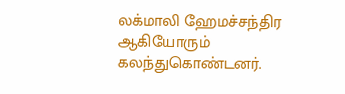லக்மாலி ஹேமச்சந்திர ஆகியோரும் கலந்துகொண்டனர்.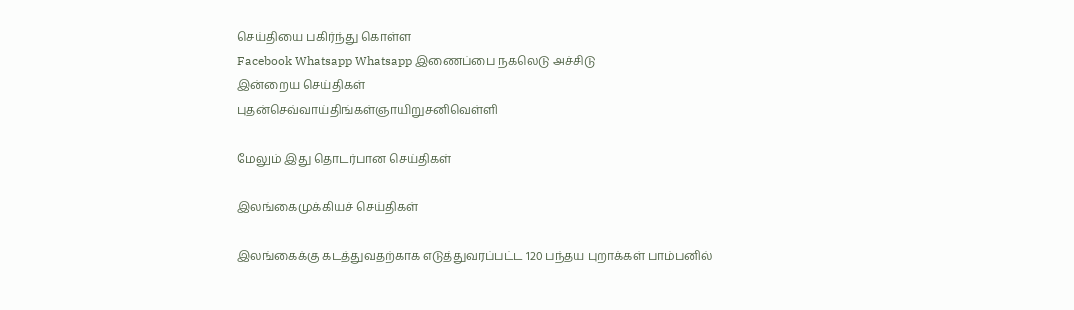செய்தியை பகிர்ந்து கொள்ள
Facebook Whatsapp Whatsapp இணைப்பை நகலெடு அச்சிடு
இன்றைய செய்திகள்
புதன்செவ்வாய்திங்கள்ஞாயிறுசனிவெள்ளி

மேலும் இது தொடர்பான செய்திகள்

இலங்கைமுக்கியச் செய்திகள்

இலங்கைக்கு கடத்துவதற்காக எடுத்துவரப்பட்ட 120 பந்தய புறாக்கள் பாம்பனில்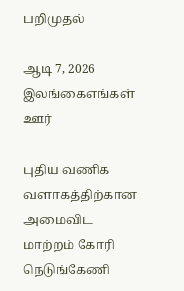பறிமுதல்

ஆடி 7, 2026
இலங்கைஎங்கள் ஊர்

புதிய வணிக வளாகத்திற்கான அமைவிட மாற்றம் கோரி நெடுங்கேணி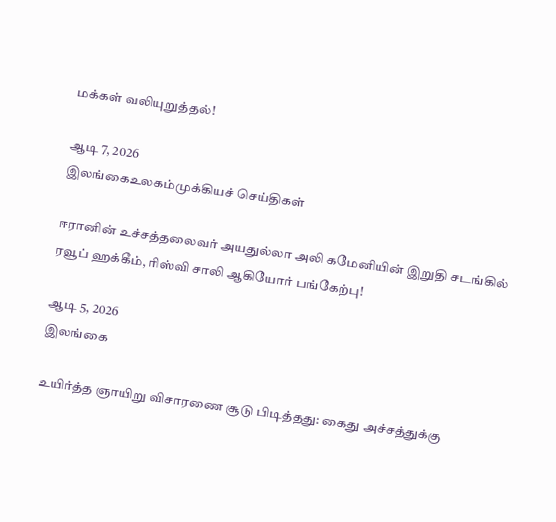மக்கள் வலியுறுத்தல்!

ஆடி 7, 2026
இலங்கைஉலகம்முக்கியச் செய்திகள்

ஈரானின் உச்சத்தலைவர் அயதுல்லா அலி கமேனியின் இறுதி சடங்கில் ரவூப் ஹக்கீம், ரிஸ்வி சாலி ஆகியோர் பங்கேற்பு!

ஆடி 5, 2026
இலங்கை

உயிர்த்த ஞாயிறு விசாரணை சூடு பிடித்தது: கைது அச்சத்துக்கு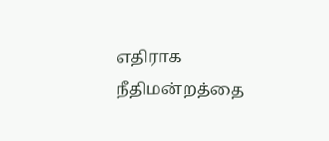எதிராக நீதிமன்றத்தை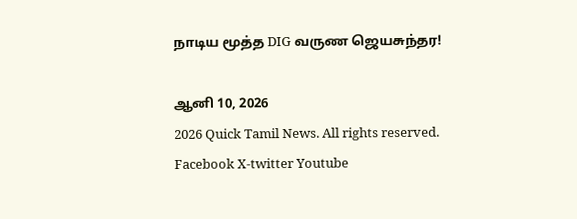நாடிய மூத்த DIG வருண ஜெயசுந்தர!

ஆனி 10, 2026
2026 Quick Tamil News. All rights reserved.
Facebook X-twitter Youtube